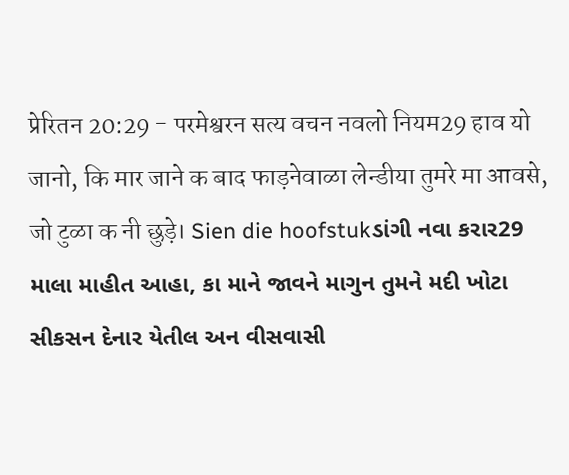प्रेरितन 20:29 - परमेश्वरन सत्य वचन नवलो नियम29 हाव यो जानो, कि मार जाने क बाद फाड़नेवाळा लेन्डीया तुमरे मा आवसे, जो टुळा क नी छुड़े। Sien die hoofstukડાંગી નવા કરાર29 માલા માહીત આહા, કા માને જાવને માગુન તુમને મદી ખોટા સીકસન દેનાર યેતીલ અન વીસવાસી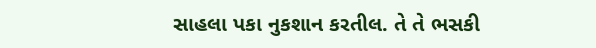સાહલા પકા નુકશાન કરતીલ. તે તે ભસકી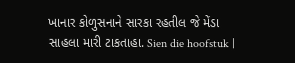ખાનાર કોળુસનાને સારકા રહતીલ જે મેંડા સાહલા મારી ટાકતાહા. Sien die hoofstuk |